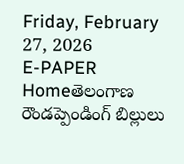Friday, February 27, 2026
E-PAPER
Homeతెలంగాణ రౌండప్పెండింగ్ బిల్లులు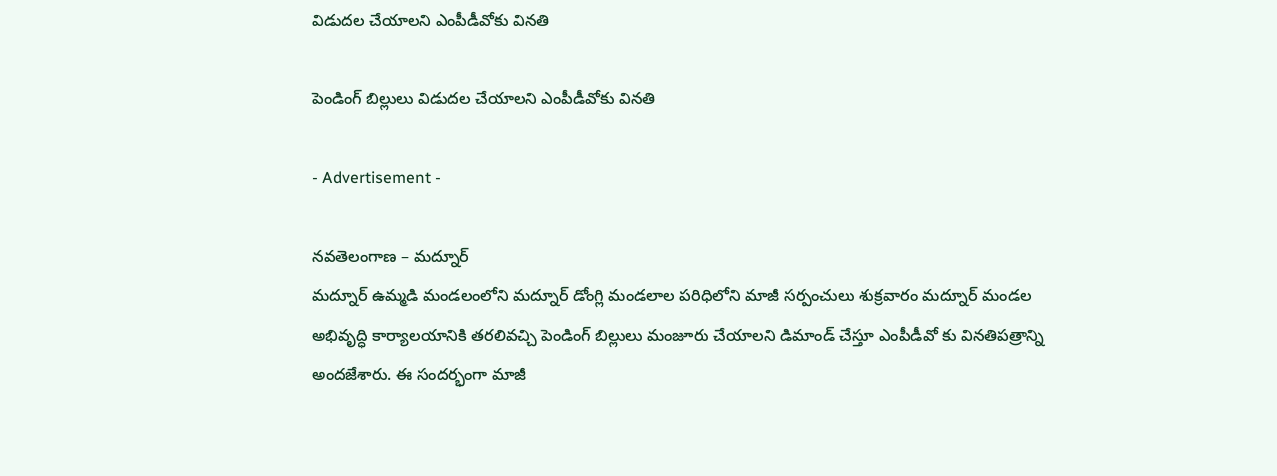విడుదల చేయాలని ఎంపీడీవోకు వినతి

పెండింగ్ బిల్లులు విడుదల చేయాలని ఎంపీడీవోకు వినతి

- Advertisement -

నవతెలంగాణ – మద్నూర్
మద్నూర్ ఉమ్మడి మండలంలోని మద్నూర్ డోంగ్లి మండలాల పరిధిలోని మాజీ సర్పంచులు శుక్రవారం మద్నూర్ మండల అభివృద్ధి కార్యాలయానికి తరలివచ్చి పెండింగ్ బిల్లులు మంజూరు చేయాలని డిమాండ్ చేస్తూ ఎంపీడీవో కు వినతిపత్రాన్ని అందజేశారు. ఈ సందర్భంగా మాజీ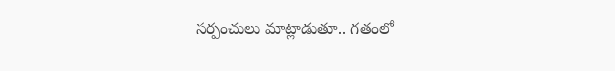సర్పంచులు మాట్లాడుతూ.. గతంలో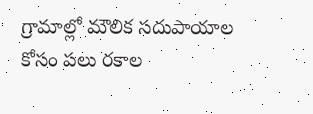గ్రామాల్లో మౌలిక సదుపాయాల కోసం పలు రకాల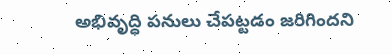అభివృద్ధి పనులు చేపట్టడం జరిగిందని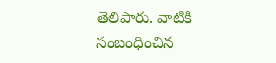తెలిపారు. వాటికి సంబంధించిన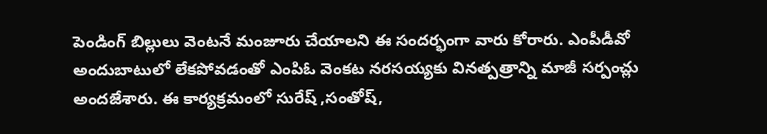పెండింగ్ బిల్లులు వెంటనే మంజూరు చేయాలని ఈ సందర్భంగా వారు కోరారు. ఎంపీడీవో అందుబాటులో లేకపోవడంతో ఎంపిఓ వెంకట నరసయ్యకు వినత్పత్రాన్ని మాజీ సర్పంచ్లు అందజేశారు. ఈ కార్యక్రమంలో సురేష్ ,సంతోష్,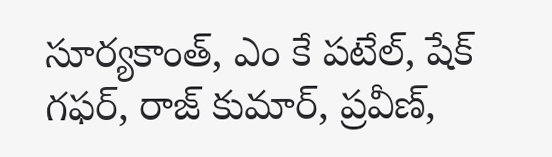సూర్యకాంత్, ఎం కే పటేల్, షేక్ గఫర్, రాజ్ కుమార్, ప్రవీణ్,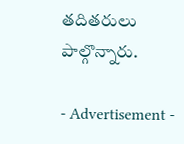తదితరులు పాల్గొన్నారు.

- Advertisement -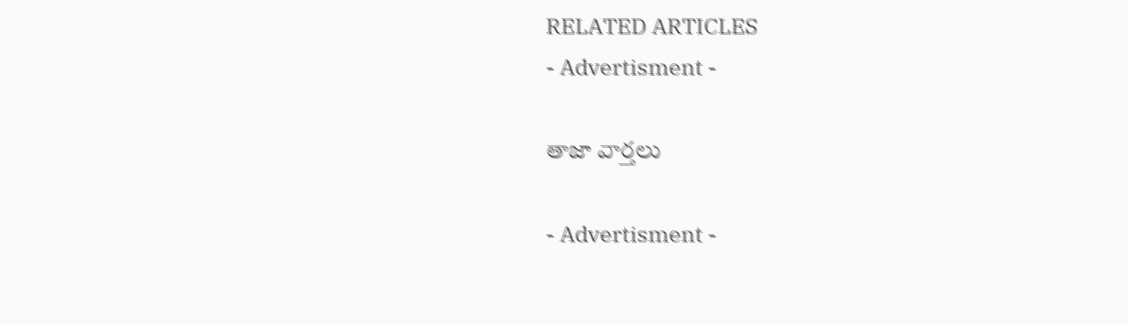RELATED ARTICLES
- Advertisment -

తాజా వార్తలు

- Advertisment -